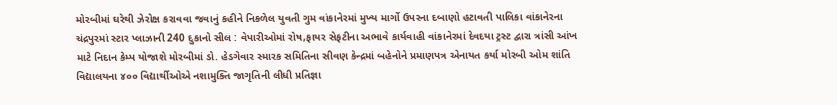મોરબીમાં ઘરેથી ઝેરોક્ષ કરાવવા જવાનું કહીને નિકળેલ યુવતી ગુમ વાંકાનેરમાં મુખ્ય માર્ગો ઉપરના દબાણો હટાવતી પાલિકા વાંકાનેરના ચંદ્રપુરમાં સ્ટાર પ્લાઝાની 240 દુકાનો સીલ : વેપારીઓમાં રોષ,ફાયર સેફટીના અભાવે કાર્યવાહી વાંકાનેરમાં દેવદયા ટ્રસ્ટ દ્વારા ત્રાંસી આંખ માટે નિદાન કેમ્પ યોજાશે મોરબીમાં ડો. હેડગેવાર સ્મારક સમિતિના સીવણ કેન્દ્રમાં બહેનોને પ્રમાણપત્ર એનાયત કર્યા મોરબી ઓમ શાંતિ વિદ્યાલયના ૪૦૦ વિદ્યાર્થીઓએ નશામુક્તિ જાગૃતિની લીધી પ્રતિજ્ઞા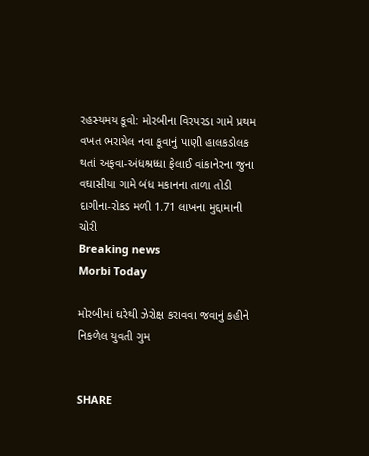રહસ્યમય કૂવો: મોરબીના વિરપરડા ગામે પ્રથમ વખત ભરાયેલ નવા કૂવાનું પાણી હાલકડોલક થતાં અફવા-અંધશ્રધ્ધા ફેલાઈ વાંકાનેરના જુના વઘાસીયા ગામે બંધ મકાનના તાળા તોડી દાગીના-રોકડ મળી 1.71 લાખના મુદ્દામાની ચોરી
Breaking news
Morbi Today

મોરબીમાં ઘરેથી ઝેરોક્ષ કરાવવા જવાનું કહીને નિકળેલ યુવતી ગુમ


SHARE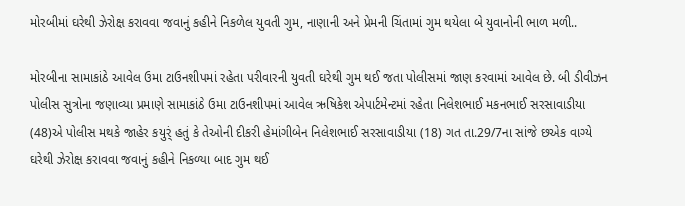મોરબીમાં ઘરેથી ઝેરોક્ષ કરાવવા જવાનું કહીને નિકળેલ યુવતી ગુમ, નાણાની અને પ્રેમની ચિંતામાં ગુમ થયેલા બે યુવાનોની ભાળ મળી..

મોરબીના સામાકાંઠે આવેલ ઉમા ટાઉનશીપમાં રહેતા પરીવારની યુવતી ઘરેથી ગુમ થઈ જતા પોલીસમાં જાણ કરવામાં આવેલ છે. બી ડીવીઝન પોલીસ સુત્રોના જણાવ્યા પ્રમાણે સામાકાંઠે ઉમા ટાઉનશીપમાં આવેલ ઋષિકેશ એપાર્ટમેન્ટમાં રહેતા નિલેશભાઈ મકનભાઈ સરસાવાડીયા (48)એ પોલીસ મથકે જાહેર કયુર્ં હતું કે તેઓની દીકરી હેમાંગીબેન નિલેશભાઈ સરસાવાડીયા (18) ગત તા.29/7ના સાંજે છએક વાગ્યે ઘરેથી ઝેરોક્ષ કરાવવા જવાનું કહીને નિકળ્યા બાદ ગુમ થઈ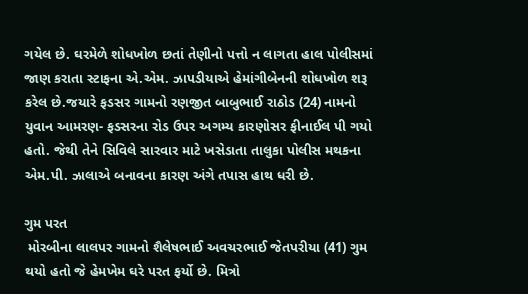ગયેલ છે. ઘરમેળે શોધખોળ છતાં તેણીનો પત્તો ન લાગતા હાલ પોલીસમાં જાણ કરાતા સ્ટાફના એ.એમ. ઝાપડીયાએ હેમાંગીબેનની શોધખોળ શરૂ કરેલ છે.જયારે ફડસર ગામનો રણજીત બાબુભાઈ રાઠોડ (24) નામનો યુવાન આમરણ- ફડસરના રોડ ઉપર અગમ્ય કારણોસર ફીનાઈલ પી ગયો હતો. જેથી તેને સિવિલે સારવાર માટે ખસેડાતા તાલુકા પોલીસ મથકના એમ.પી. ઝાલાએ બનાવના કારણ અંગે તપાસ હાથ ધરી છે.

ગુમ પરત
 મોરબીના લાલપર ગામનો શૈલેષભાઈ અવચરભાઈ જેતપરીયા (41) ગુમ થયો હતો જે હેમખેમ ઘરે પરત ફર્યો છે. મિત્રો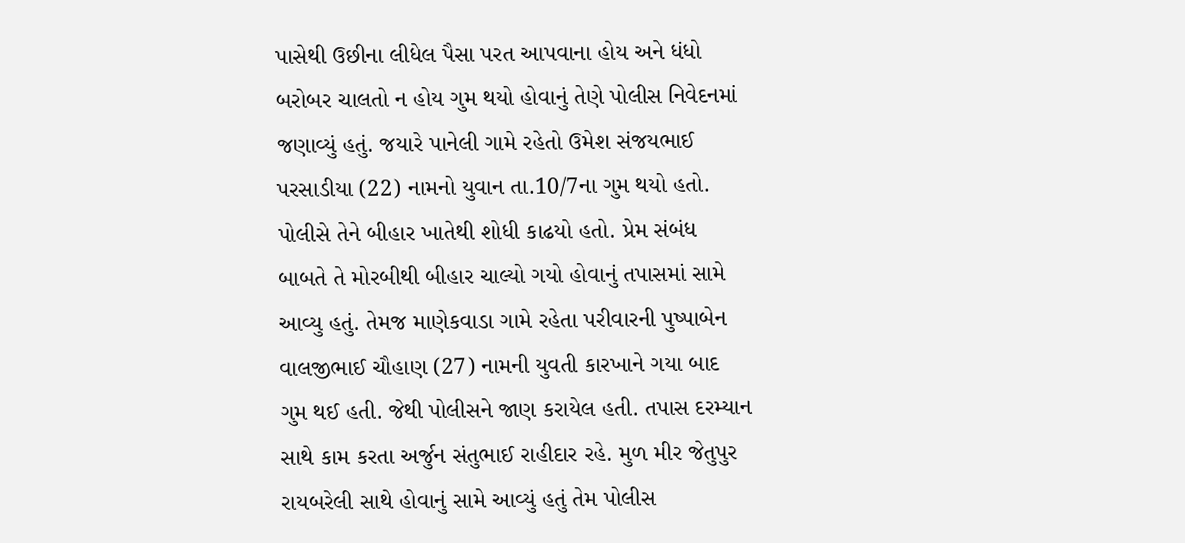પાસેથી ઉછીના લીધેલ પૈસા પરત આપવાના હોય અને ધંધો બરોબર ચાલતો ન હોય ગુમ થયો હોવાનું તેણે પોલીસ નિવેદનમાં જણાવ્યું હતું. જયારે પાનેલી ગામે રહેતો ઉમેશ સંજયભાઈ પરસાડીયા (22) નામનો યુવાન તા.10/7ના ગુમ થયો હતો. પોલીસે તેને બીહાર ખાતેથી શોધી કાઢયો હતો. પ્રેમ સંબંધ બાબતે તે મોરબીથી બીહાર ચાલ્યો ગયો હોવાનું તપાસમાં સામે આવ્યુ હતું. તેમજ માણેકવાડા ગામે રહેતા પરીવારની પુષ્પાબેન વાલજીભાઈ ચૌહાણ (27) નામની યુવતી કારખાને ગયા બાદ ગુમ થઈ હતી. જેથી પોલીસને જાણ કરાયેલ હતી. તપાસ દરમ્યાન સાથે કામ કરતા અર્જુન સંતુભાઈ રાહીદાર રહે. મુળ મીર જેતુપુર રાયબરેલી સાથે હોવાનું સામે આવ્યું હતું તેમ પોલીસ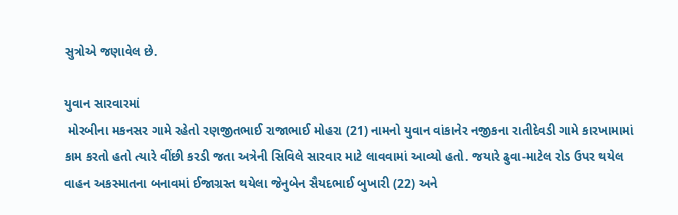સુત્રોએ જણાવેલ છે.

યુવાન સારવારમાં
 મોરબીના મકનસર ગામે રહેતો રણજીતભાઈ રાજાભાઈ મોહરા (21) નામનો યુવાન વાંકાનેર નજીકના રાતીદેવડી ગામે કારખામામાં કામ કરતો હતો ત્યારે વીંછી કરડી જતા અત્રેની સિવિલે સારવાર માટે લાવવામાં આવ્યો હતો. જયારે ઢુવા-માટેલ રોડ ઉપર થયેલ વાહન અકસ્માતના બનાવમાં ઈજાગ્રસ્ત થયેલા જેનુબેન સૈયદભાઈ બુખારી (22) અને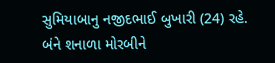સુમિયાબાનુ નજીદભાઈ બુખારી (24) રહે. બંને શનાળા મોરબીને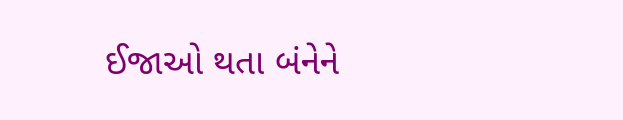ઈજાઓ થતા બંનેને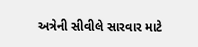અત્રેની સીવીલે સારવાર માટે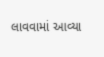લાવવામાં આવ્યા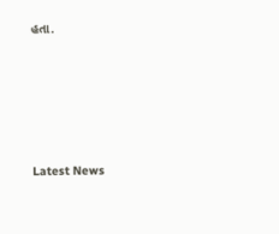હતા.






Latest News